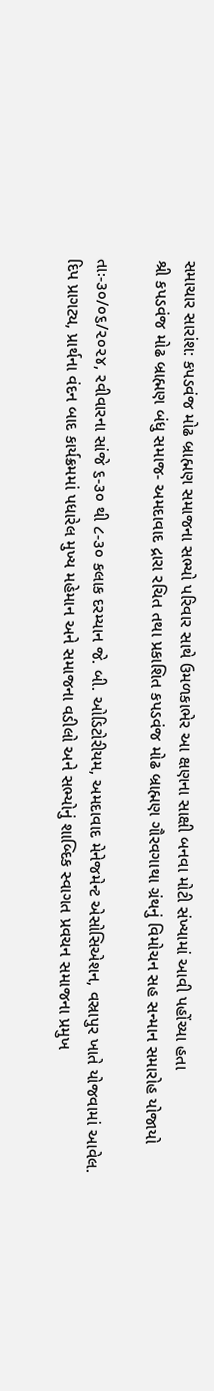સમાચાર સારાંશ: કપડવંજ મોઢ બ્રાહ્મણ સમાજના સભ્યો પરિવાર સાથે ઉમળકાભેર આ ક્ષણના સાક્ષી બનવા મોટી સંખ્યામાં આવી પહોંચ્યા હતા
શ્રી કપડવંજ મોઢ બ્રાહ્મણ બંધુ સમાજ- અમદાવાદ દ્રારા રચિત તથા પ્રકાશિત કપડવંજ મોઢ બ્રાહ્મણ ગૌરવગાથા ગ્રંથનું વિમોચન સહ સન્માન સમારોહ યોજાયો

તાઃ-૩૦/૦૬/૨૦૨૪, રવીવારના સાંજે ૬-૩૦ થી ૮-૩૦ કલાક દરમ્યાન જે. બી. ઓડિટોરીયમ, અમદાવાદ મેનેજમેન્ટ એસોસિએશન, વસ્રાપુર ખાતે યોજવામાં આવેલ.
દિપ પ્રાગટ્ય, પ્રાર્થના વંદન બાદ કાર્યક્રમમાં પધારેલ મુખ્ય મહેમાન અને સમાજના વડીલો અને સભ્યોનું શાબ્દિક સ્વાગત પ્રવચન સમાજના પ્રમુખ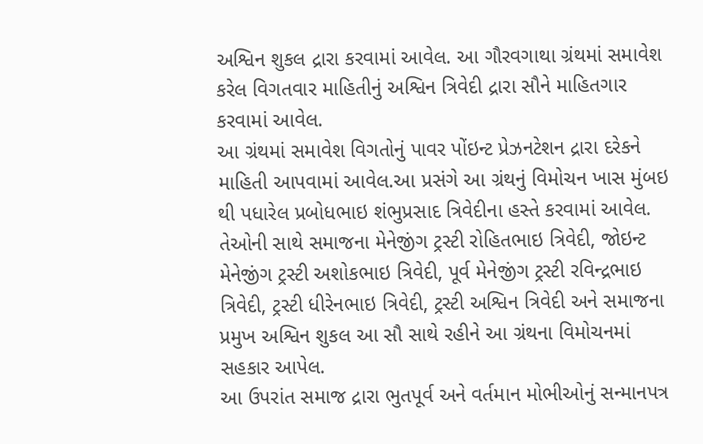અશ્વિન શુકલ દ્રારા કરવામાં આવેલ. આ ગૌરવગાથા ગ્રંથમાં સમાવેશ કરેલ વિગતવાર માહિતીનું અશ્વિન ત્રિવેદી દ્રારા સૌને માહિતગાર કરવામાં આવેલ.
આ ગ્રંથમાં સમાવેશ વિગતોનું પાવર પોંઇન્ટ પ્રેઝનટેશન દ્રારા દરેકને માહિતી આપવામાં આવેલ.આ પ્રસંગે આ ગ્રંથનું વિમોચન ખાસ મુંબઇ થી પધારેલ પ્રબોધભાઇ શંભુપ્રસાદ ત્રિવેદીના હસ્તે કરવામાં આવેલ. તેઓની સાથે સમાજના મેનેજીંગ ટ્રસ્ટી રોહિતભાઇ ત્રિવેદી, જોઇન્ટ મેનેજીંગ ટ્રસ્ટી અશોકભાઇ ત્રિવેદી, પૂર્વ મેનેજીંગ ટ્રસ્ટી રવિન્દ્રભાઇ ત્રિવેદી, ટ્રસ્ટી ધીરેનભાઇ ત્રિવેદી, ટ્રસ્ટી અશ્વિન ત્રિવેદી અને સમાજના પ્રમુખ અશ્વિન શુકલ આ સૌ સાથે રહીને આ ગ્રંથના વિમોચનમાં સહકાર આપેલ.
આ ઉપરાંત સમાજ દ્રારા ભુતપૂર્વ અને વર્તમાન મોભીઓનું સન્માનપત્ર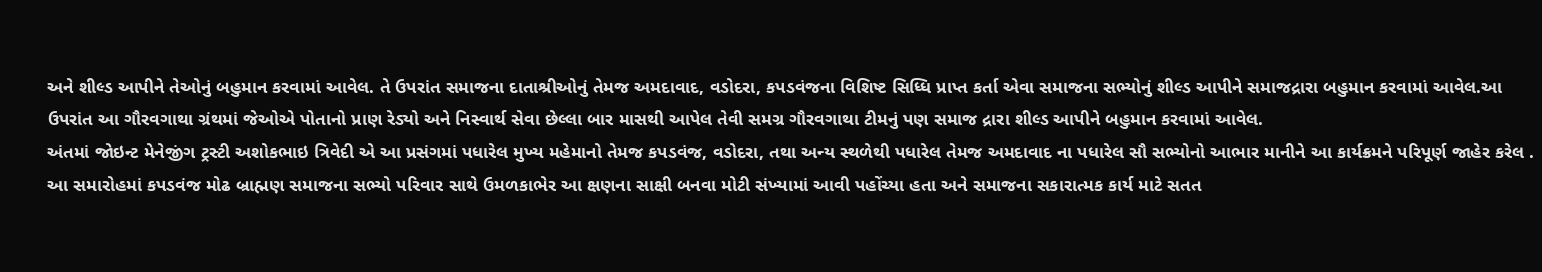અને શીલ્ડ આપીને તેઓનું બહુમાન કરવામાં આવેલ. તે ઉપરાંત સમાજના દાતાશ્રીઓનું તેમજ અમદાવાદ, વડોદરા, કપડવંજના વિશિષ્ટ સિધ્ધિ પ્રાપ્ત કર્તા એવા સમાજના સભ્યોનું શીલ્ડ આપીને સમાજદ્રારા બહુમાન કરવામાં આવેલ.આ ઉપરાંત આ ગૌરવગાથા ગ્રંથમાં જેઓએ પોતાનો પ્રાણ રેડ્યો અને નિસ્વાર્થ સેવા છેલ્લા બાર માસથી આપેલ તેવી સમગ્ર ગૌરવગાથા ટીમનું પણ સમાજ દ્રારા શીલ્ડ આપીને બહુમાન કરવામાં આવેલ.
અંતમાં જોઇન્ટ મેનેજીંગ ટ્રસ્ટી અશોકભાઇ ત્રિવેદી એ આ પ્રસંગમાં પધારેલ મુખ્ય મહેમાનો તેમજ કપડવંજ, વડોદરા, તથા અન્ય સ્થળેથી પધારેલ તેમજ અમદાવાદ ના પધારેલ સૌ સભ્યોનો આભાર માનીને આ કાર્યક્રમને પરિપૂર્ણ જાહેર કરેલ .
આ સમારોહમાં કપડવંજ મોઢ બ્રાહ્મણ સમાજના સભ્યો પરિવાર સાથે ઉમળકાભેર આ ક્ષણના સાક્ષી બનવા મોટી સંખ્યામાં આવી પહોંચ્યા હતા અને સમાજના સકારાત્મક કાર્ય માટે સતત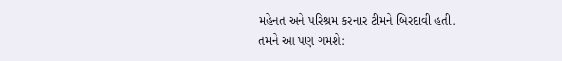મહેનત અને પરિશ્રમ કરનાર ટીમને બિરદાવી હતી.
તમને આ પણ ગમશે: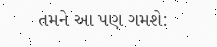તમને આ પણ ગમશે: